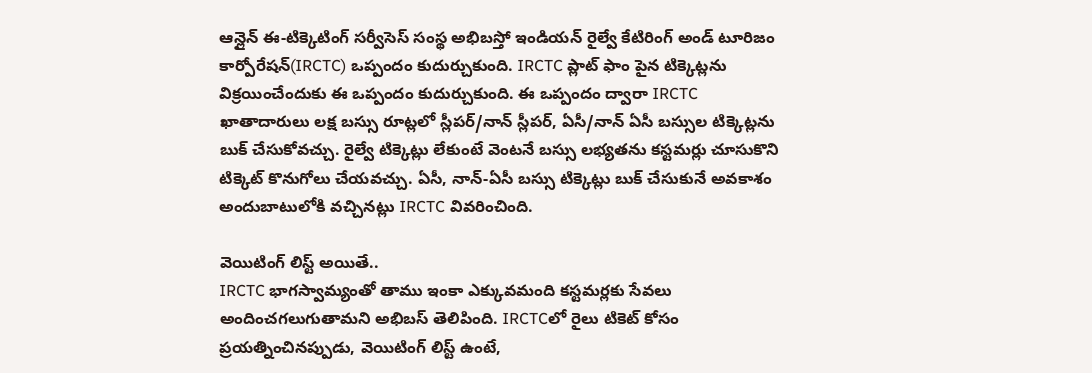ఆన్లైన్ ఈ-టిక్కెటింగ్ సర్వీసెస్ సంస్థ అభిబస్తో ఇండియన్ రైల్వే కేటిరింగ్ అండ్ టూరిజం కార్పోరేషన్(IRCTC) ఒప్పందం కుదుర్చుకుంది. IRCTC ప్లాట్ ఫాం పైన టిక్కెట్లను విక్రయించేందుకు ఈ ఒప్పందం కుదుర్చుకుంది. ఈ ఒప్పందం ద్వారా IRCTC ఖాతాదారులు లక్ష బస్సు రూట్లలో స్లీపర్/నాన్ స్లీపర్, ఏసీ/నాన్ ఏసీ బస్సుల టిక్కెట్లను బుక్ చేసుకోవచ్చు. రైల్వే టిక్కెట్లు లేకుంటే వెంటనే బస్సు లభ్యతను కస్టమర్లు చూసుకొని టిక్కెట్ కొనుగోలు చేయవచ్చు. ఏసీ, నాన్-ఏసీ బస్సు టిక్కెట్లు బుక్ చేసుకునే అవకాశం అందుబాటులోకి వచ్చినట్లు IRCTC వివరించింది.

వెయిటింగ్ లిస్ట్ అయితే..
IRCTC భాగస్వామ్యంతో తాము ఇంకా ఎక్కువమంది కస్టమర్లకు సేవలు అందించగలుగుతామని అభిబస్ తెలిపింది. IRCTCలో రైలు టికెట్ కోసం ప్రయత్నించినప్పుడు, వెయిటింగ్ లిస్ట్ ఉంటే,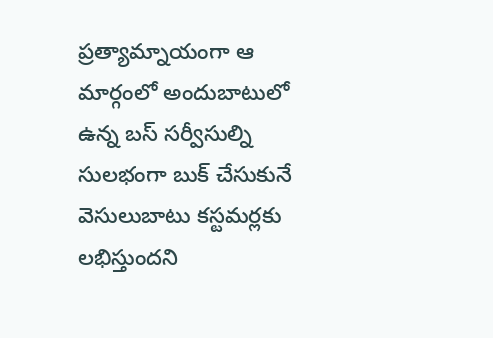ప్రత్యామ్నాయంగా ఆ మార్గంలో అందుబాటులో ఉన్న బస్ సర్వీసుల్ని సులభంగా బుక్ చేసుకునే వెసులుబాటు కస్టమర్లకు లభిస్తుందని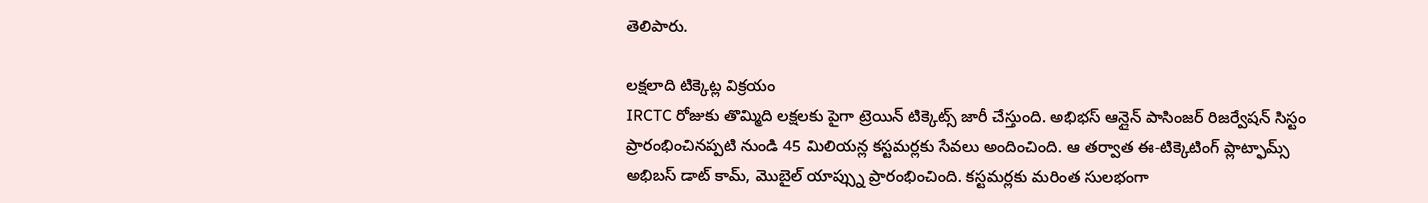తెలిపారు.

లక్షలాది టిక్కెట్ల విక్రయం
IRCTC రోజుకు తొమ్మిది లక్షలకు పైగా ట్రెయిన్ టిక్కెట్స్ జారీ చేస్తుంది. అభిభస్ ఆన్లైన్ పాసింజర్ రిజర్వేషన్ సిస్టం ప్రారంభించినప్పటి నుండి 45 మిలియన్ల కస్టమర్లకు సేవలు అందించింది. ఆ తర్వాత ఈ-టిక్కెటింగ్ ప్లాట్ఫామ్స్ అభిబస్ డాట్ కామ్, మొబైల్ యాప్స్ను ప్రారంభించింది. కస్టమర్లకు మరింత సులభంగా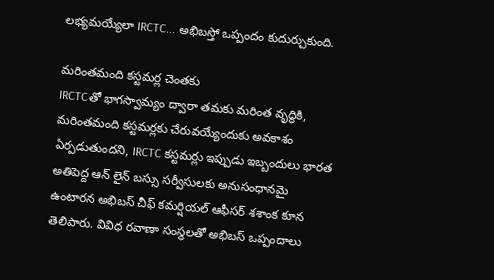లభ్యమయ్యేలా IRCTC... అభిబస్తో ఒప్పందం కుదుర్చుకుంది.

మరింతమంది కస్టమర్ల చెంతకు
IRCTCతో భాగస్వామ్యం ద్వారా తమకు మరింత వృద్ధికి, మరింతమంది కస్టమర్లకు చేరువయ్యేందుకు అవకాశం ఏర్పడుతుందని, IRCTC కస్టమర్లు ఇప్పుడు ఇబ్బందులు భారత అతిపెద్ద ఆన్ లైన్ బస్సు సర్వీసులకు అనుసంధానమై ఉంటారన అభిబస్ చీఫ్ కమర్షియల్ ఆఫీసర్ శశాంక కూన తెలిపారు. వివిధ రవాణా సంస్థలతో అభిబస్ ఒప్పందాలు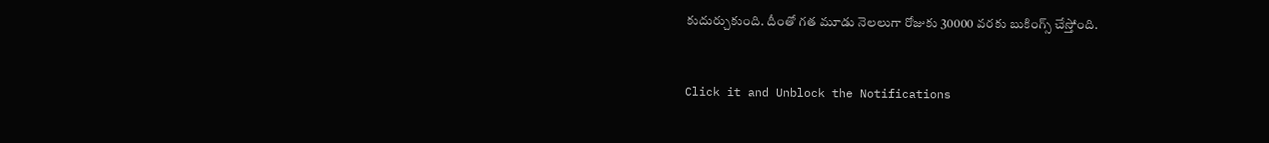కుదుర్చుకుంది. దీంతో గత మూడు నెలలుగా రోజుకు 30000 వరకు బుకింగ్స్ చేస్తోంది.


Click it and Unblock the Notifications